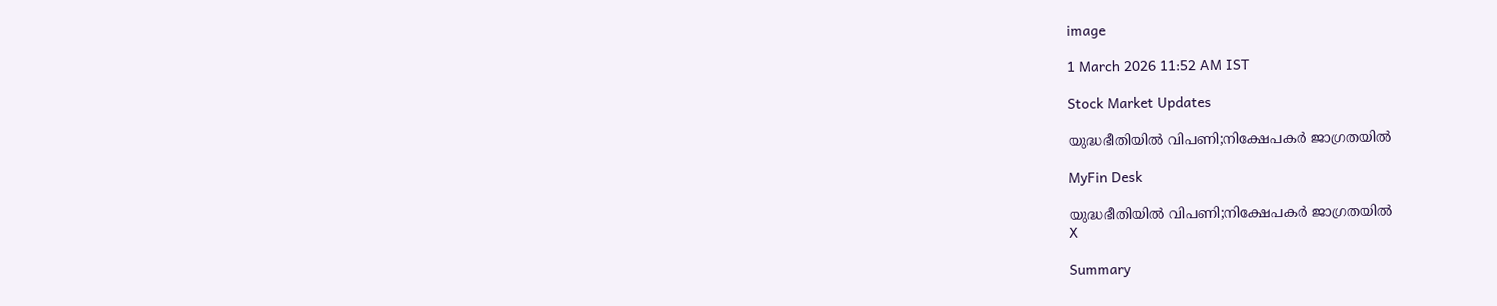image

1 March 2026 11:52 AM IST

Stock Market Updates

യുദ്ധഭീതിയില്‍ വിപണി;നിക്ഷേപകര്‍ ജാഗ്രതയില്‍

MyFin Desk

യുദ്ധഭീതിയില്‍ വിപണി;നിക്ഷേപകര്‍ ജാഗ്രതയില്‍
X

Summary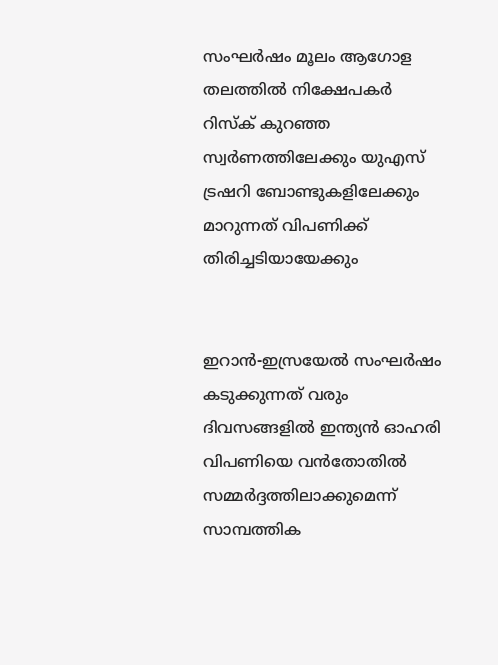സംഘര്‍ഷം മൂലം ആഗോള തലത്തില്‍ നിക്ഷേപകര്‍ റിസ്‌ക് കുറഞ്ഞ സ്വര്‍ണത്തിലേക്കും യുഎസ് ട്രഷറി ബോണ്ടുകളിലേക്കും മാറുന്നത് വിപണിക്ക് തിരിച്ചടിയായേക്കും


ഇറാന്‍-ഇസ്രയേല്‍ സംഘര്‍ഷം കടുക്കുന്നത് വരും ദിവസങ്ങളില്‍ ഇന്ത്യന്‍ ഓഹരി വിപണിയെ വന്‍തോതില്‍ സമ്മര്‍ദ്ദത്തിലാക്കുമെന്ന് സാമ്പത്തിക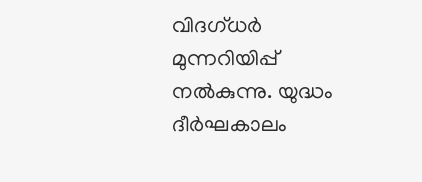വിദഗ്ധര്‍ മുന്നറിയിപ്പ് നല്‍കുന്നു. യുദ്ധം ദീര്‍ഘകാലം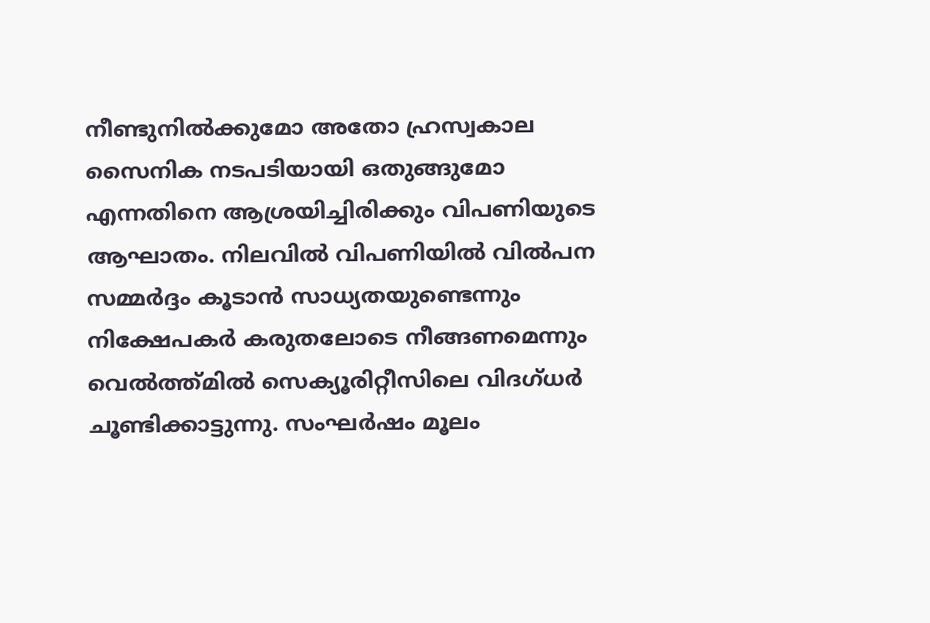നീണ്ടുനില്‍ക്കുമോ അതോ ഹ്രസ്വകാല സൈനിക നടപടിയായി ഒതുങ്ങുമോ എന്നതിനെ ആശ്രയിച്ചിരിക്കും വിപണിയുടെ ആഘാതം. നിലവില്‍ വിപണിയില്‍ വില്‍പന സമ്മര്‍ദ്ദം കൂടാന്‍ സാധ്യതയുണ്ടെന്നും നിക്ഷേപകര്‍ കരുതലോടെ നീങ്ങണമെന്നും വെല്‍ത്ത്മില്‍ സെക്യൂരിറ്റീസിലെ വിദഗ്ധര്‍ ചൂണ്ടിക്കാട്ടുന്നു. സംഘര്‍ഷം മൂലം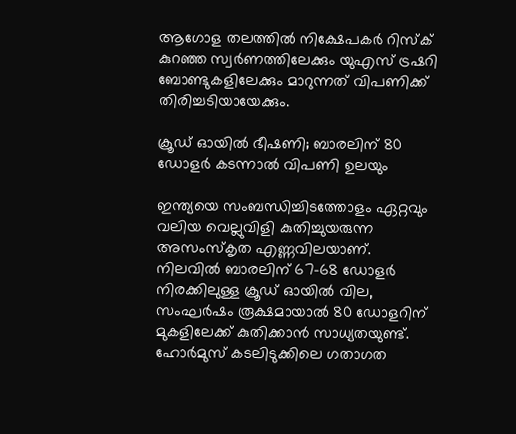ആഗോള തലത്തില്‍ നിക്ഷേപകര്‍ റിസ്‌ക് കുറഞ്ഞ സ്വര്‍ണത്തിലേക്കും യുഎസ് ട്രഷറി ബോണ്ടുകളിലേക്കും മാറുന്നത് വിപണിക്ക് തിരിച്ചടിയായേക്കും.

ക്രൂഡ് ഓയില്‍ ഭീഷണി; ബാരലിന് 80 ഡോളര്‍ കടന്നാല്‍ വിപണി ഉലയും

ഇന്ത്യയെ സംബന്ധിച്ചിടത്തോളം ഏറ്റവും വലിയ വെല്ലുവിളി കുതിച്ചുയരുന്ന അസംസ്‌കൃത എണ്ണവിലയാണ്. നിലവില്‍ ബാരലിന് 67-68 ഡോളര്‍ നിരക്കിലുള്ള ക്രൂഡ് ഓയില്‍ വില, സംഘര്‍ഷം രൂക്ഷമായാല്‍ 80 ഡോളറിന് മുകളിലേക്ക് കുതിക്കാന്‍ സാധ്യതയുണ്ട്. ഹോര്‍മുസ് കടലിടുക്കിലെ ഗതാഗത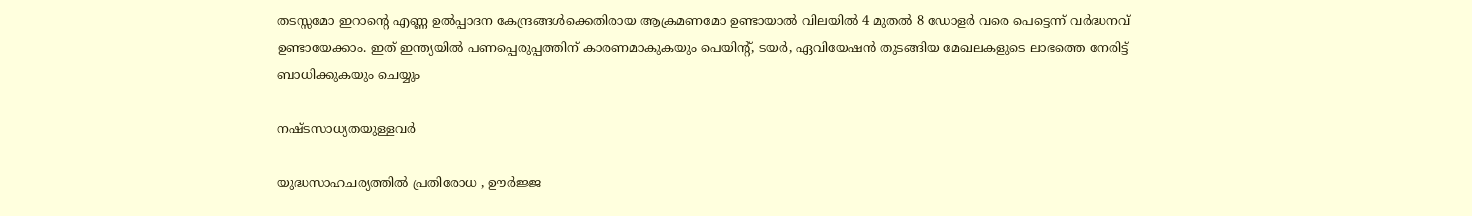തടസ്സമോ ഇറാന്റെ എണ്ണ ഉല്‍പ്പാദന കേന്ദ്രങ്ങള്‍ക്കെതിരായ ആക്രമണമോ ഉണ്ടായാല്‍ വിലയില്‍ 4 മുതല്‍ 8 ഡോളര്‍ വരെ പെട്ടെന്ന് വര്‍ദ്ധനവ് ഉണ്ടായേക്കാം. ഇത് ഇന്ത്യയില്‍ പണപ്പെരുപ്പത്തിന് കാരണമാകുകയും പെയിന്റ്, ടയര്‍, ഏവിയേഷന്‍ തുടങ്ങിയ മേഖലകളുടെ ലാഭത്തെ നേരിട്ട് ബാധിക്കുകയും ചെയ്യും

നഷ്ടസാധ്യതയുള്ളവര്‍

യുദ്ധസാഹചര്യത്തില്‍ പ്രതിരോധ , ഊര്‍ജ്ജ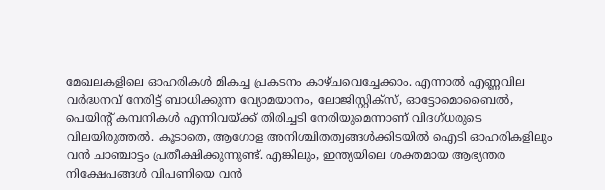മേഖലകളിലെ ഓഹരികള്‍ മികച്ച പ്രകടനം കാഴ്ചവെച്ചേക്കാം. എന്നാല്‍ എണ്ണവില വര്‍ദ്ധനവ് നേരിട്ട് ബാധിക്കുന്ന വ്യോമയാനം, ലോജിസ്റ്റിക്‌സ്, ഓട്ടോമൊബൈല്‍, പെയിന്റ് കമ്പനികള്‍ എന്നിവയ്ക്ക് തിരിച്ചടി നേരിയുമെന്നാണ് വിദഗ്ധരുടെ വിലയിരുത്തല്‍. കൂടാതെ, ആഗോള അനിശ്ചിതത്വങ്ങള്‍ക്കിടയില്‍ ഐടി ഓഹരികളിലും വന്‍ ചാഞ്ചാട്ടം പ്രതീക്ഷിക്കുന്നുണ്ട്. എങ്കിലും, ഇന്ത്യയിലെ ശക്തമായ ആഭ്യന്തര നിക്ഷേപങ്ങള്‍ വിപണിയെ വന്‍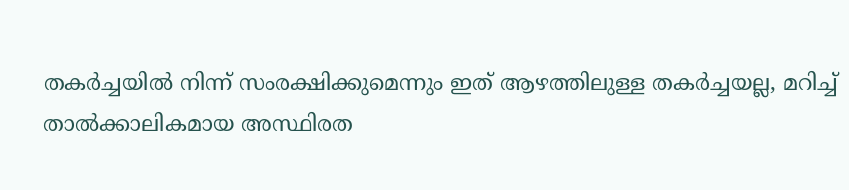തകര്‍ച്ചയില്‍ നിന്ന് സംരക്ഷിക്കുമെന്നും ഇത് ആഴത്തിലുള്ള തകര്‍ച്ചയല്ല, മറിച്ച് താല്‍ക്കാലികമായ അസ്ഥിരത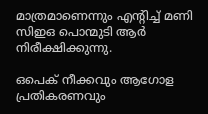മാത്രമാണെന്നും എന്റിച്ച് മണി സിഇഒ പൊന്മുടി ആര്‍ നിരീക്ഷിക്കുന്നു.

ഒപെക് നീക്കവും ആഗോള പ്രതികരണവും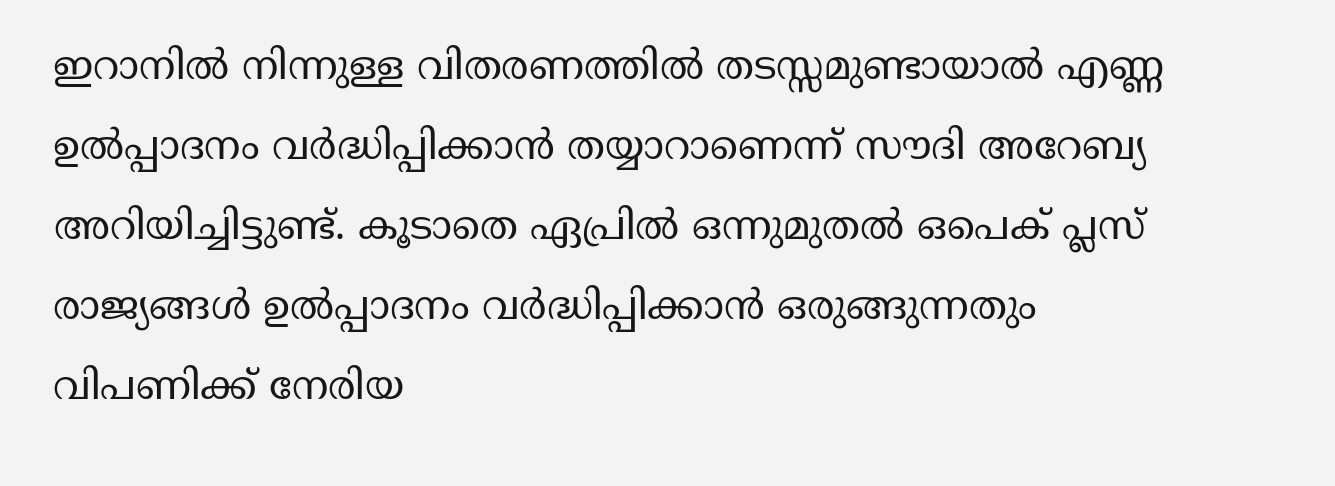ഇറാനില്‍ നിന്നുള്ള വിതരണത്തില്‍ തടസ്സമുണ്ടായാല്‍ എണ്ണ ഉല്‍പ്പാദനം വര്‍ദ്ധിപ്പിക്കാന്‍ തയ്യാറാണെന്ന് സൗദി അറേബ്യ അറിയിച്ചിട്ടുണ്ട്. കൂടാതെ ഏപ്രില്‍ ഒന്നുമുതല്‍ ഒപെക് പ്ലസ് രാജ്യങ്ങള്‍ ഉല്‍പ്പാദനം വര്‍ദ്ധിപ്പിക്കാന്‍ ഒരുങ്ങുന്നതും വിപണിക്ക് നേരിയ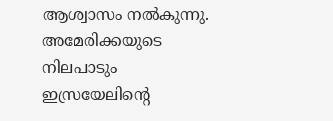ആശ്വാസം നല്‍കുന്നു. അമേരിക്കയുടെ നിലപാടും ഇസ്രയേലിന്റെ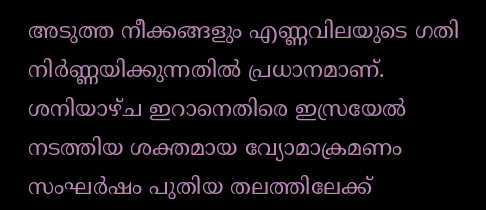അടുത്ത നീക്കങ്ങളും എണ്ണവിലയുടെ ഗതി നിര്‍ണ്ണയിക്കുന്നതില്‍ പ്രധാനമാണ്. ശനിയാഴ്ച ഇറാനെതിരെ ഇസ്രയേല്‍ നടത്തിയ ശക്തമായ വ്യോമാക്രമണം സംഘര്‍ഷം പുതിയ തലത്തിലേക്ക്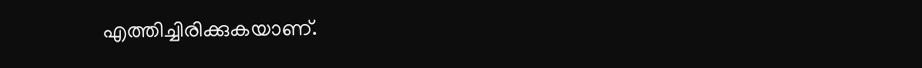എത്തിച്ചിരിക്കുകയാണ്.